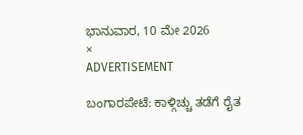ಭಾನುವಾರ, 10 ಮೇ 2026
×
ADVERTISEMENT

ಬಂಗಾರಪೇಟೆ: ಕಾಳ್ಗಿಚ್ಚು ತಡೆಗೆ ರೈತ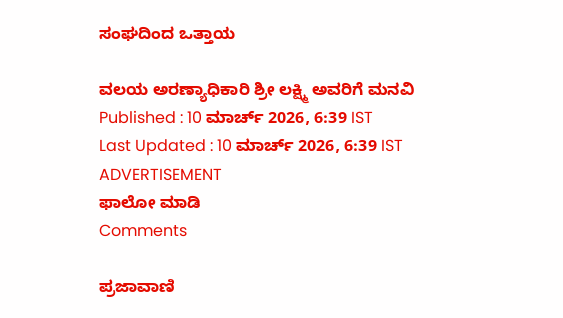ಸಂಘದಿಂದ ಒತ್ತಾಯ

ವಲಯ ಅರಣ್ಯಾಧಿಕಾರಿ ಶ್ರೀ ಲಕ್ಷ್ಮಿ ಅವರಿಗೆ ಮನವಿ
Published : 10 ಮಾರ್ಚ್ 2026, 6:39 IST
Last Updated : 10 ಮಾರ್ಚ್ 2026, 6:39 IST
ADVERTISEMENT
ಫಾಲೋ ಮಾಡಿ
Comments

ಪ್ರಜಾವಾಣಿ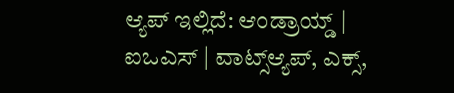ಆ್ಯಪ್ ಇಲ್ಲಿದೆ: ಆಂಡ್ರಾಯ್ಡ್ | ಐಒಎಸ್ | ವಾಟ್ಸ್ಆ್ಯಪ್, ಎಕ್ಸ್,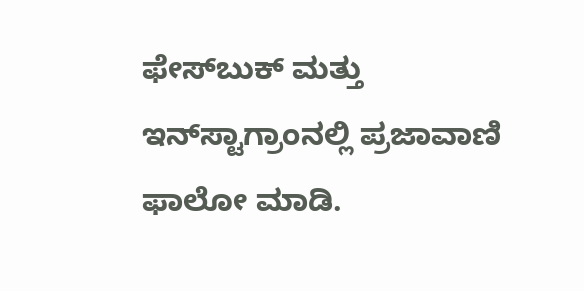ಫೇಸ್‌ಬುಕ್ ಮತ್ತು ಇನ್‌ಸ್ಟಾಗ್ರಾಂನಲ್ಲಿ ಪ್ರಜಾವಾಣಿ ಫಾಲೋ ಮಾಡಿ.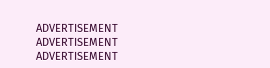ADVERTISEMENT
ADVERTISEMENT
ADVERTISEMENT